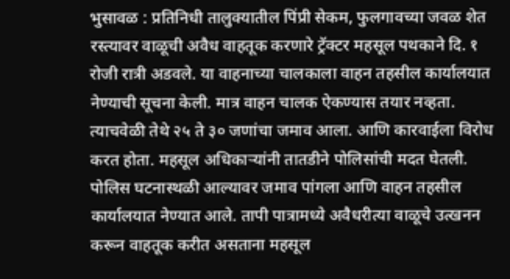भुसावळ : प्रतिनिधी तालुक्यातील पिंप्री सेकम, फुलगावच्या जवळ शेत रस्त्यावर वाळूची अवैध वाहतूक करणारे ट्रॅक्टर महसूल पथकाने दि. १ रोजी रात्री अडवले. या वाहनाच्या चालकाला वाहन तहसील कार्यालयात नेण्याची सूचना केली. मात्र वाहन चालक ऐकण्यास तयार नव्हता. त्याचवेळी तेथे २५ ते ३० जणांचा जमाव आला. आणि कारवाईला विरोध करत होता. महसूल अधिकाऱ्यांनी तातडीने पोलिसांची मदत घेतली. पोलिस घटनास्थळी आल्यावर जमाव पांगला आणि वाहन तहसील कार्यालयात नेण्यात आले. तापी पात्रामध्ये अवैधरीत्या वाळूचे उत्खनन करून वाहतूक करीत असताना महसूल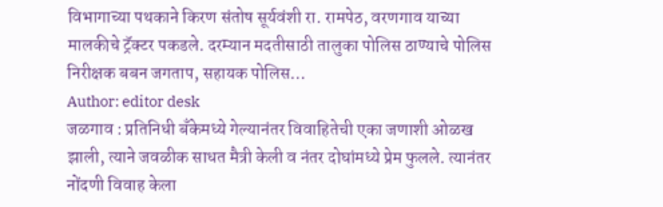विभागाच्या पथकाने किरण संतोष सूर्यवंशी रा. रामपेठ, वरणगाव याच्या मालकीचे ट्रॅक्टर पकडले. दरम्यान मदतीसाठी तालुका पोलिस ठाण्याचे पोलिस निरीक्षक बबन जगताप, सहायक पोलिस…
Author: editor desk
जळगाव : प्रतिनिधी बँकेमध्ये गेल्यानंतर विवाहितेची एका जणाशी ओळख झाली, त्याने जवळीक साधत मैत्री केली व नंतर दोघांमध्ये प्रेम फुलले. त्यानंतर नोंदणी विवाह केला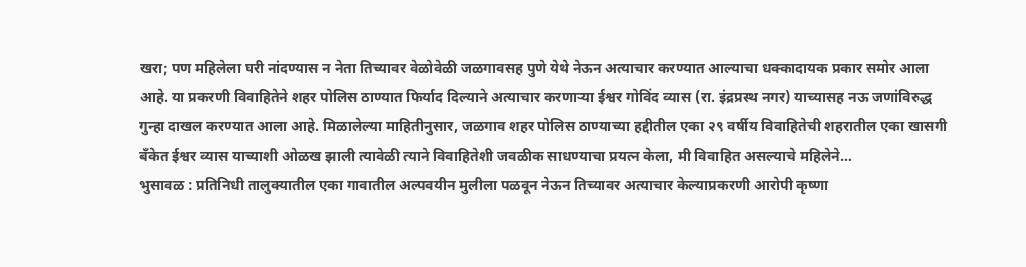खरा; पण महिलेला घरी नांदण्यास न नेता तिच्यावर वेळोवेळी जळगावसह पुणे येथे नेऊन अत्याचार करण्यात आल्याचा धक्कादायक प्रकार समोर आला आहे. या प्रकरणी विवाहितेने शहर पोलिस ठाण्यात फिर्याद दिल्याने अत्याचार करणाऱ्या ईश्वर गोविंद व्यास (रा. इंद्रप्रस्थ नगर) याच्यासह नऊ जणांविरुद्ध गुन्हा दाखल करण्यात आला आहे. मिळालेल्या माहितीनुसार, जळगाव शहर पोलिस ठाण्याच्या हद्दीतील एका २९ वर्षीय विवाहितेची शहरातील एका खासगी बँकेत ईश्वर व्यास याच्याशी ओळख झाली त्यावेळी त्याने विवाहितेशी जवळीक साधण्याचा प्रयत्न केला, मी विवाहित असल्याचे महिलेने…
भुसावळ : प्रतिनिधी तालुक्यातील एका गावातील अल्पवयीन मुलीला पळवून नेऊन तिच्यावर अत्याचार केल्याप्रकरणी आरोपी कृष्णा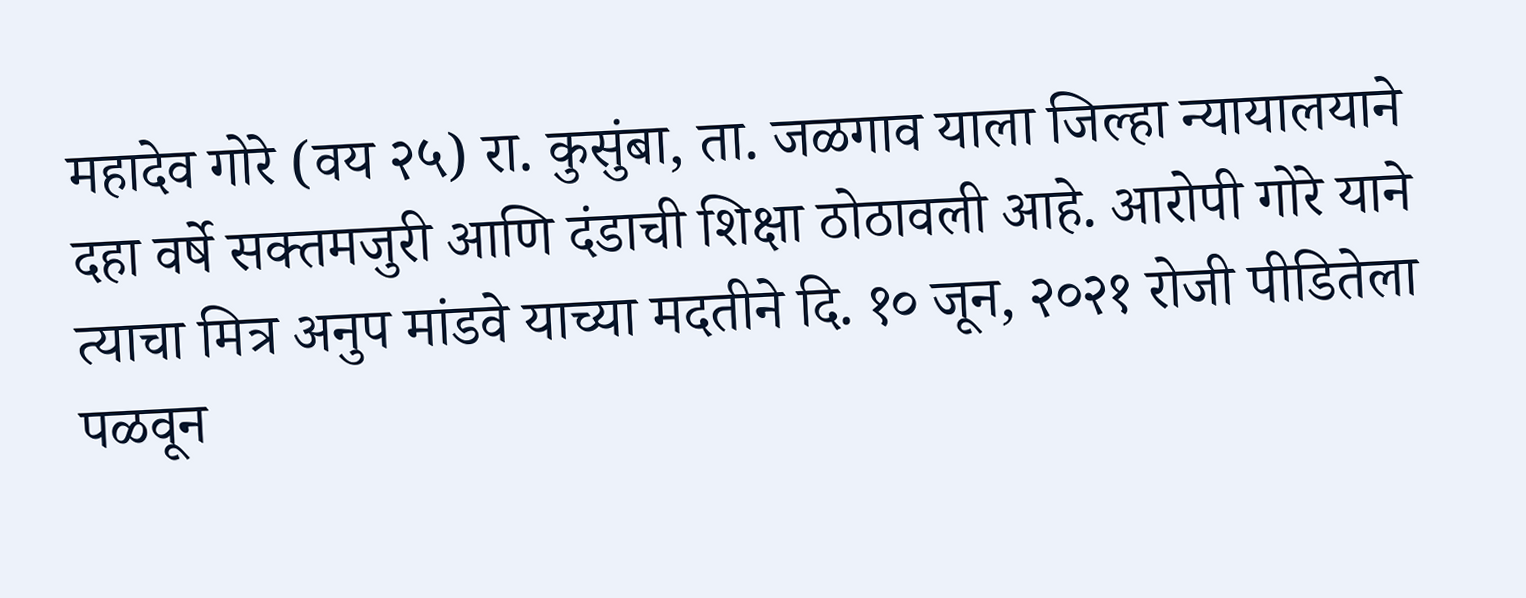महादेव गोरे (वय २५) रा. कुसुंबा, ता. जळगाव याला जिल्हा न्यायालयाने दहा वर्षे सक्तमजुरी आणि दंडाची शिक्षा ठोठावली आहे. आरोपी गोरे याने त्याचा मित्र अनुप मांडवे याच्या मदतीने दि. १० जून, २०२१ रोजी पीडितेला पळवून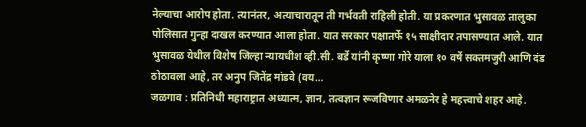नेल्याचा आरोप होता. त्यानंतर, अत्याचारातून ती गर्भवती राहिली होती. या प्रकरणात भुसावळ तालुका पोलिसात गुन्हा दाखल करण्यात आला होता. यात सरकार पक्षातर्फे १५ साक्षीदार तपासण्यात आले. यात भुसावळ येथील विशेष जिल्हा न्यायधीश व्ही.सी. बर्डे यांनी कृष्णा गोरे याला १० वर्षे सक्तमजुरी आणि दंड ठोठावला आहे, तर अनुप जितेंद्र मांडवे (वय…
जळगाव : प्रतिनिधी महाराष्ट्रात अध्यात्म, ज्ञान, तत्वज्ञान रूजविणार अमळनेर हे महत्त्वाचे शहर आहे.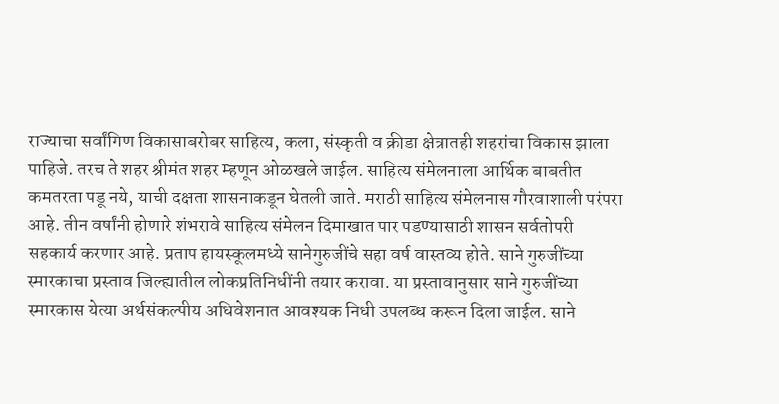राज्याचा सर्वांगिण विकासाबरोबर साहित्य, कला, संस्कृती व क्रीडा क्षेत्रातही शहरांचा विकास झाला पाहिजे. तरच ते शहर श्रीमंत शहर म्हणून ओळखले जाईल. साहित्य संमेलनाला आर्थिक बाबतीत कमतरता पडू नये, याची दक्षता शासनाकडून घेतली जाते. मराठी साहित्य संमेलनास गौरवाशाली परंपरा आहे. तीन वर्षांनी होणारे शंभरावे साहित्य संमेलन दिमाखात पार पडण्यासाठी शासन सर्वतोपरी सहकार्य करणार आहे. प्रताप हायस्कूलमध्ये सानेगुरुजींचे सहा वर्ष वास्तव्य होते. साने गुरुजींच्या स्मारकाचा प्रस्ताव जिल्ह्यातील लोकप्रतिनिधींनी तयार करावा. या प्रस्तावानुसार साने गुरुजींच्या स्मारकास येत्या अर्थसंकल्पीय अधिवेशनात आवश्यक निधी उपलब्ध करून दिला जाईल. साने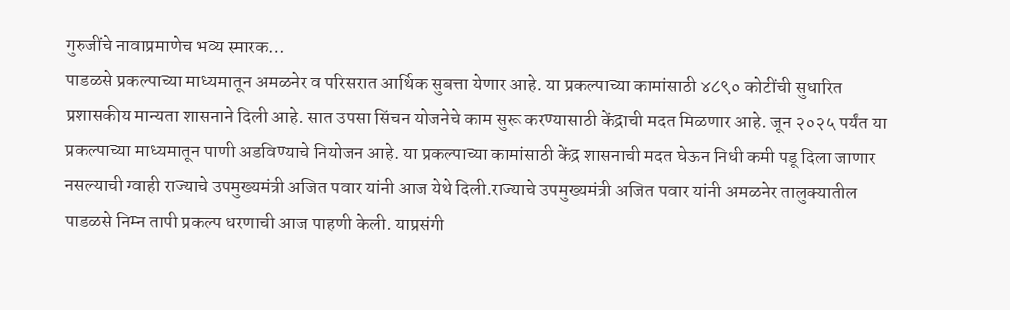गुरुजींचे नावाप्रमाणेच भव्य स्मारक…
पाडळसे प्रकल्पाच्या माध्यमातून अमळनेर व परिसरात आर्थिक सुबत्ता येणार आहे. या प्रकल्पाच्या कामांसाठी ४८९० कोटींची सुधारित प्रशासकीय मान्यता शासनाने दिली आहे. सात उपसा सिंचन योजनेचे काम सुरू करण्यासाठी केंद्राची मदत मिळणार आहे. जून २०२५ पर्यंत या प्रकल्पाच्या माध्यमातून पाणी अडविण्याचे नियोजन आहे. या प्रकल्पाच्या कामांसाठी केंद्र शासनाची मदत घेऊन निधी कमी पडू दिला जाणार नसल्याची ग्वाही राज्याचे उपमुख्यमंत्री अजित पवार यांनी आज येथे दिली.राज्याचे उपमुख्यमंत्री अजित पवार यांनी अमळनेर तालुक्यातील पाडळसे निम्न तापी प्रकल्प धरणाची आज पाहणी केली. याप्रसंगी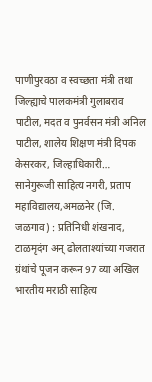पाणीपुरवठा व स्वच्छता मंत्री तथा जिल्ह्याचे पालकमंत्री गुलाबराव पाटील, मदत व पुनर्वसन मंत्री अनिल पाटील, शालेय शिक्षण मंत्री दिपक केसरकर, जिल्हाधिकारी…
सानेगुरूजी साहित्य नगरी, प्रताप महाविद्यालय,अमळनेर (जि. जळगाव) : प्रतिनिधी शंखनाद, टाळमृदंग अन् ढोलताश्यांच्या गजरात ग्रंथांचे पूजन करून 97 व्या अखिल भारतीय मराठी साहित्य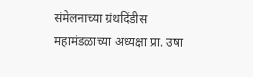संमेलनाच्या ग्रंथदिंडीस महामंडळाच्या अध्यक्षा प्रा. उषा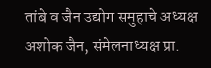तांबे व जैन उद्योग समुहाचे अध्यक्ष अशोक जैन, संमेलनाध्यक्ष प्रा.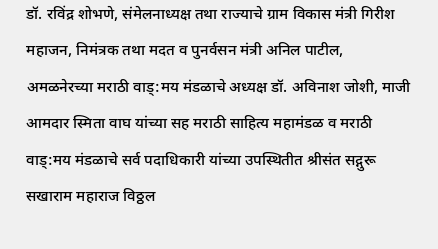डॉ. रविंद्र शोभणे, संमेलनाध्यक्ष तथा राज्याचे ग्राम विकास मंत्री गिरीश महाजन, निमंत्रक तथा मदत व पुनर्वसन मंत्री अनिल पाटील, अमळनेरच्या मराठी वाड्:मय मंडळाचे अध्यक्ष डॉ. अविनाश जोशी, माजी आमदार स्मिता वाघ यांच्या सह मराठी साहित्य महामंडळ व मराठी वाड्:मय मंडळाचे सर्व पदाधिकारी यांच्या उपस्थितीत श्रीसंत सद्गुरू सखाराम महाराज विठ्ठल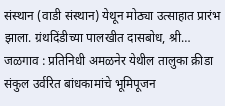संस्थान (वाडी संस्थान) येथून मोठ्या उत्साहात प्रारंभ झाला. ग्रंथदिंडीच्या पालखीत दासबोध, श्री…
जळगाव : प्रतिनिधी अमळनेर येथील तालुका क्रीडा संकुल उर्वरित बांधकामांचे भूमिपूजन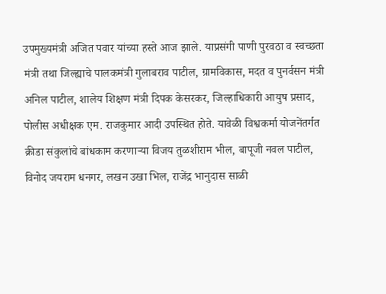उपमुख्यमंत्री अजित पवार यांच्या हस्ते आज झाले. याप्रसंगी पाणी पुरवठा व स्वच्छता मंत्री तथा जिल्ह्याचे पालकमंत्री गुलाबराव पाटील, ग्रामविकास, मदत व पुनर्वसन मंत्री अनिल पाटील, शालेय शिक्षण मंत्री दिपक केसरकर, जिल्हाधिकारी आयुष प्रसाद, पोलीस अधीक्षक एम. राजकुमार आदी उपस्थित होते. यावेळी विश्वकर्मा योजनेंतर्गत क्रीडा संकुलांचे बांधकाम करणाऱ्या विजय तुळशीराम भील, बापूजी नवल पाटील, विनोद जयराम धनगर, लखन उखा भिल, राजेंद्र भानुदास साळी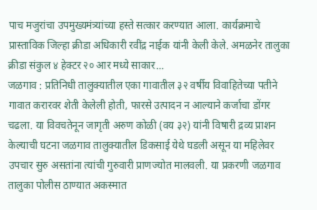पाच मजुरांचा उपमुख्यमंत्र्यांच्या हस्ते सत्कार करण्यात आला. कार्यक्रमाचे प्रास्ताविक जिल्हा क्रीडा अधिकारी रवींद्र नाईक यांनी केली केले. अमळनेर तालुका क्रीडा संकुल ४ हेक्टर २० आर मध्ये साकार…
जळगाव : प्रतिनिधी तालुक्यातील एका गावातील ३२ वर्षीय विवाहितेच्या पतीने गावात करारवर शेती केलेली होती, फारसे उत्पादन न आल्याने कर्जाचा डोंगर चढला. या विवचतेनून जागृती अरुण कोळी (वय ३२) यांनी विषारी द्रव्य प्राशन केल्याची घटना जळगाव तालुक्यातील डिकसाई येथे घडली असून या महिलेवर उपचार सुरु असतांना त्यांची गुरुवारी प्राणज्योत मालवली. या प्रकरणी जळगाव तालुका पोलीस ठाण्यात अकस्मात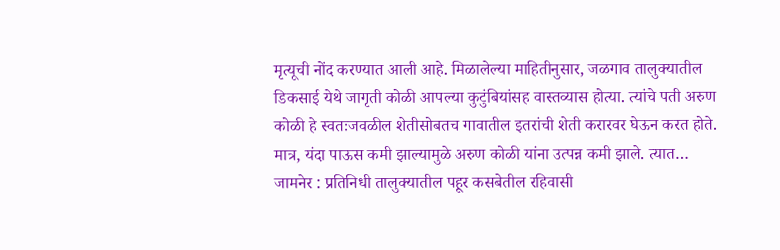मृत्यूची नोंद करण्यात आली आहे. मिळालेल्या माहितीनुसार, जळगाव तालुक्यातील डिकसाई येथे जागृती कोळी आपल्या कुटुंबियांसह वास्तव्यास होत्या. त्यांचे पती अरुण कोळी हे स्वतःजवळील शेतीसोबतच गावातील इतरांची शेती करारवर घेऊन करत होते. मात्र, यंदा पाऊस कमी झाल्यामुळे अरुण कोळी यांना उत्पन्न कमी झाले. त्यात…
जामनेर : प्रतिनिधी तालुक्यातील पहूर कसबेतील रहिवासी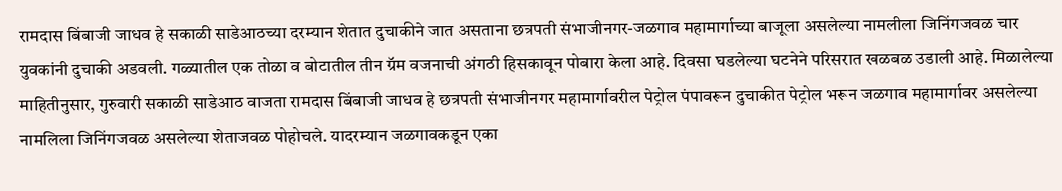रामदास बिंबाजी जाधव हे सकाळी साडेआठच्या दरम्यान शेतात दुचाकीने जात असताना छत्रपती संभाजीनगर-जळगाव महामार्गाच्या बाजूला असलेल्या नामलीला जिनिंगजवळ चार युवकांनी दुचाकी अडवली. गळ्यातील एक तोळा व बोटातील तीन ग्रॅम वजनाची अंगठी हिसकावून पोबारा केला आहे. दिवसा घडलेल्या घटनेने परिसरात खळबळ उडाली आहे. मिळालेल्या माहितीनुसार, गुरुवारी सकाळी साडेआठ वाजता रामदास बिंबाजी जाधव हे छत्रपती संभाजीनगर महामार्गावरील पेट्रोल पंपावरून दुचाकीत पेट्रोल भरून जळगाव महामार्गावर असलेल्या नामलिला जिनिंगजवळ असलेल्या शेताजवळ पोहोचले. यादरम्यान जळगावकडून एका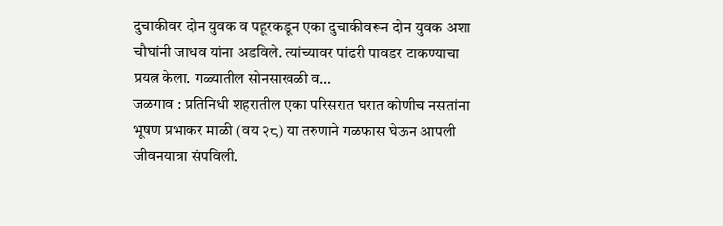दुचाकीवर दोन युवक व पहूरकडून एका दुचाकीवरून दोन युवक अशा चौघांनी जाधव यांना अडविले. त्यांच्यावर पांढरी पावडर टाकण्याचा प्रयत्न केला. गळ्यातील सोनसाखळी व…
जळगाव : प्रतिनिधी शहरातील एका परिसरात घरात कोणीच नसतांना भूषण प्रभाकर माळी (वय २८) या तरुणाने गळफास घेऊन आपली जीवनयात्रा संपविली.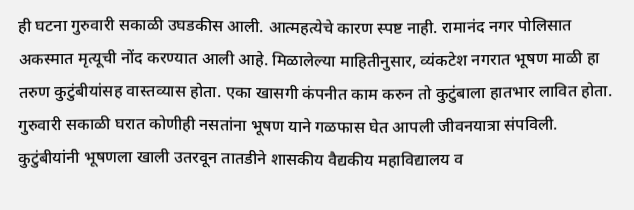ही घटना गुरुवारी सकाळी उघडकीस आली. आत्महत्येचे कारण स्पष्ट नाही. रामानंद नगर पोलिसात अकस्मात मृत्यूची नोंद करण्यात आली आहे. मिळालेल्या माहितीनुसार, व्यंकटेश नगरात भूषण माळी हा तरुण कुटुंबीयांसह वास्तव्यास होता. एका खासगी कंपनीत काम करुन तो कुटुंबाला हातभार लावित होता. गुरुवारी सकाळी घरात कोणीही नसतांना भूषण याने गळफास घेत आपली जीवनयात्रा संपविली. कुटुंबीयांनी भूषणला खाली उतरवून तातडीने शासकीय वैद्यकीय महाविद्यालय व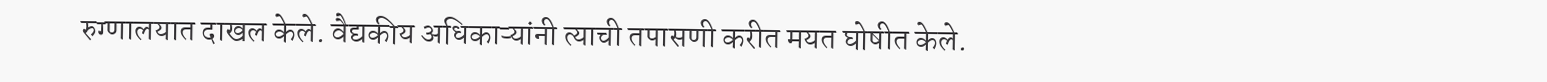रुग्णालयात दाखल केले. वैद्यकीय अधिकाऱ्यांनी त्याची तपासणी करीत मयत घोषीत केले.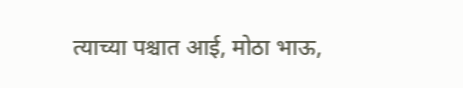त्याच्या पश्चात आई, मोठा भाऊ,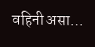वहिनी असा…